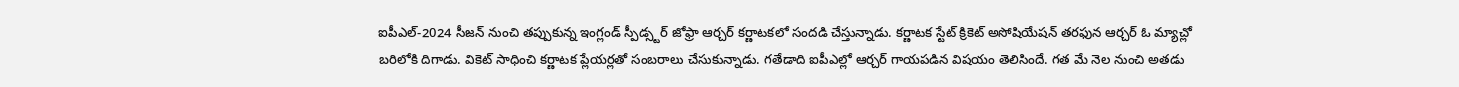ఐపీఎల్-2024 సీజన్ నుంచి తప్పుకున్న ఇంగ్లండ్ స్పీడ్స్టర్ జోఫ్రా ఆర్చర్ కర్ణాటకలో సందడి చేస్తున్నాడు. కర్ణాటక స్టేట్ క్రికెట్ అసోషియేషన్ తరఫున ఆర్చర్ ఓ మ్యాచ్లో బరిలోకి దిగాడు. వికెట్ సాధించి కర్ణాటక ప్లేయర్లతో సంబరాలు చేసుకున్నాడు. గతేడాది ఐపీఎల్లో ఆర్చర్ గాయపడిన విషయం తెలిసిందే. గత మే నెల నుంచి అతడు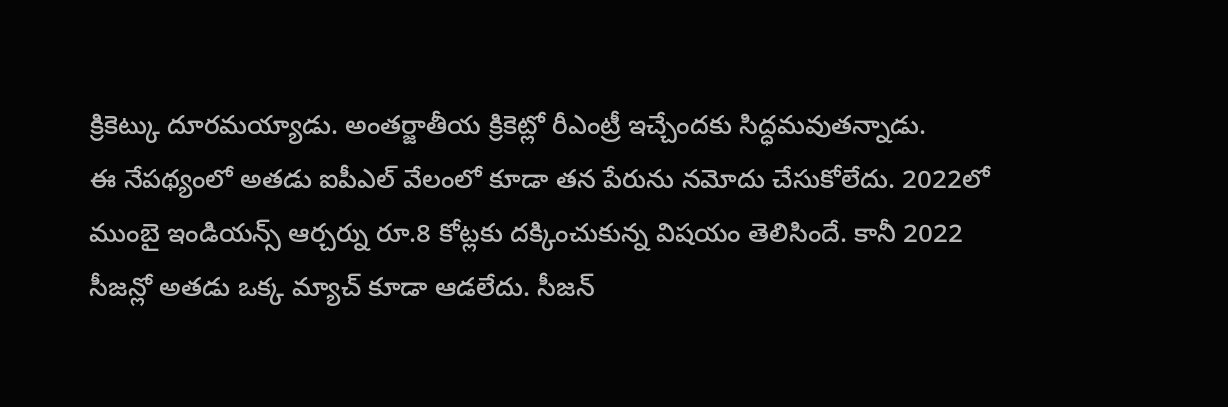క్రికెట్కు దూరమయ్యాడు. అంతర్జాతీయ క్రికెట్లో రీఎంట్రీ ఇచ్చేందకు సిద్ధమవుతన్నాడు.
ఈ నేపథ్యంలో అతడు ఐపీఎల్ వేలంలో కూడా తన పేరును నమోదు చేసుకోలేదు. 2022లో ముంబై ఇండియన్స్ ఆర్చర్ను రూ.8 కోట్లకు దక్కించుకున్న విషయం తెలిసిందే. కానీ 2022 సీజన్లో అతడు ఒక్క మ్యాచ్ కూడా ఆడలేదు. సీజన్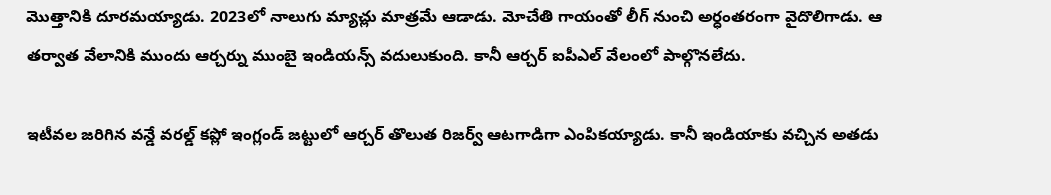మొత్తానికి దూరమయ్యాడు. 2023లో నాలుగు మ్యాచ్లు మాత్రమే ఆడాడు. మోచేతి గాయంతో లీగ్ నుంచి అర్ధంతరంగా వైదొలిగాడు. ఆ తర్వాత వేలానికి ముందు ఆర్చర్ను ముంబై ఇండియన్స్ వదులుకుంది. కానీ ఆర్చర్ ఐపీఎల్ వేలంలో పాల్గొనలేదు.

ఇటీవల జరిగిన వన్డే వరల్డ్ కప్లో ఇంగ్లండ్ జట్టులో ఆర్చర్ తొలుత రిజర్వ్ ఆటగాడిగా ఎంపికయ్యాడు. కానీ ఇండియాకు వచ్చిన అతడు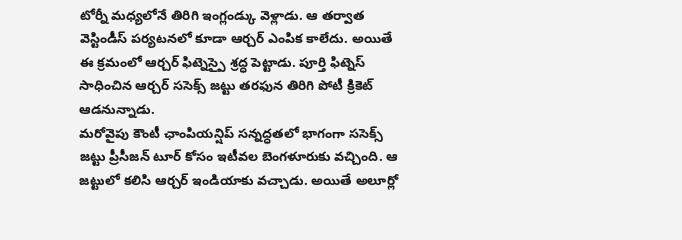టోర్నీ మధ్యలోనే తిరిగి ఇంగ్లండ్కు వెళ్లాడు. ఆ తర్వాత వెస్టిండీస్ పర్యటనలో కూడా ఆర్చర్ ఎంపిక కాలేదు. అయితే ఈ క్రమంలో ఆర్చర్ ఫిట్నెస్పై శ్రద్ధ పెట్టాడు. పూర్తి ఫిట్నెస్ సాధించిన ఆర్చర్ ససెక్స్ జట్టు తరఫున తిరిగి పోటీ క్రికెట్ ఆడనున్నాడు.
మరోవైపు కౌంటీ ఛాంపియన్షిప్ సన్నద్ధతలో భాగంగా ససెక్స్ జట్టు ప్రీసీజన్ టూర్ కోసం ఇటీవల బెంగళూరుకు వచ్చింది. ఆ జట్టులో కలిసి ఆర్చర్ ఇండియాకు వచ్చాడు. అయితే అలూర్లో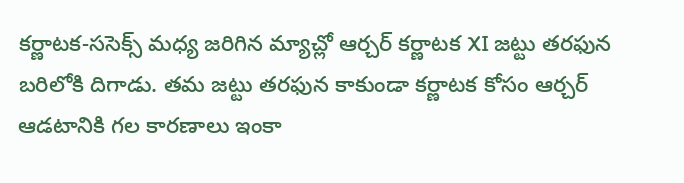కర్ణాటక-ససెక్స్ మధ్య జరిగిన మ్యాచ్లో ఆర్చర్ కర్ణాటక XI జట్టు తరఫున బరిలోకి దిగాడు. తమ జట్టు తరఫున కాకుండా కర్ణాటక కోసం ఆర్చర్ ఆడటానికి గల కారణాలు ఇంకా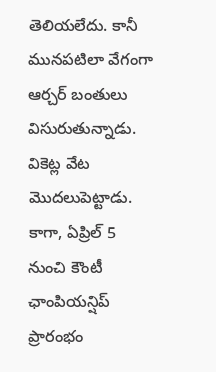తెలియలేదు. కానీ మునపటిలా వేగంగా ఆర్చర్ బంతులు విసురుతున్నాడు.
వికెట్ల వేట మొదలుపెట్టాడు. కాగా, ఏప్రిల్ 5 నుంచి కౌంటీ ఛాంపియన్షిప్ ప్రారంభం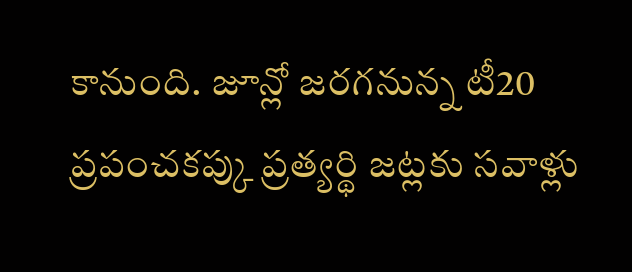కానుంది. జూన్లో జరగనున్న టీ20 ప్రపంచకప్కు ప్రత్యర్థి జట్లకు సవాళ్లు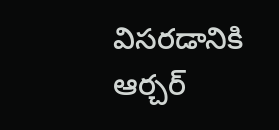విసరడానికి ఆర్చర్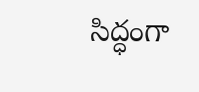సిద్ధంగా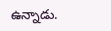ఉన్నాడు.